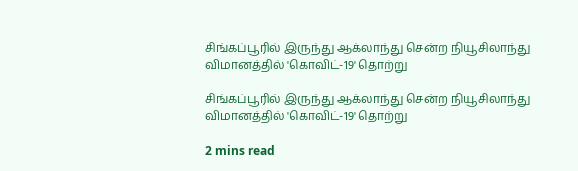சிங்கப்பூரில் இருந்து ஆக்லாந்து சென்ற நியூசிலாந்து விமானத்தில் 'கொவிட்-19' தொற்று

சிங்கப்பூரில் இருந்து ஆக்லாந்து சென்ற நியூசிலாந்து விமானத்தில் 'கொவிட்-19' தொற்று

2 mins read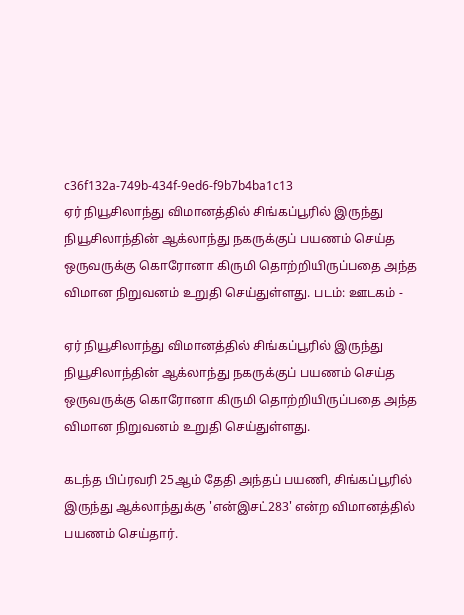c36f132a-749b-434f-9ed6-f9b7b4ba1c13
ஏர் நியூசிலாந்து விமானத்தில் சிங்கப்பூரில் இருந்து நியூசிலாந்தின் ஆக்லாந்து நகருக்குப் பயணம் செய்த ஒருவருக்கு கொரோனா கிருமி தொற்றியிருப்பதை அந்த விமான நிறுவனம் உறுதி செய்துள்ளது. படம்: ஊடகம் -

ஏர் நியூசிலாந்து விமானத்தில் சிங்கப்பூரில் இருந்து நியூசிலாந்தின் ஆக்லாந்து நகருக்குப் பயணம் செய்த ஒருவருக்கு கொரோனா கிருமி தொற்றியிருப்பதை அந்த விமான நிறுவனம் உறுதி செய்துள்ளது.

கடந்த பிப்ரவரி 25ஆம் தேதி அந்தப் பயணி, சிங்கப்பூரில் இருந்து ஆக்லாந்துக்கு 'என்இசட்283' என்ற விமானத்தில் பயணம் செய்தார்.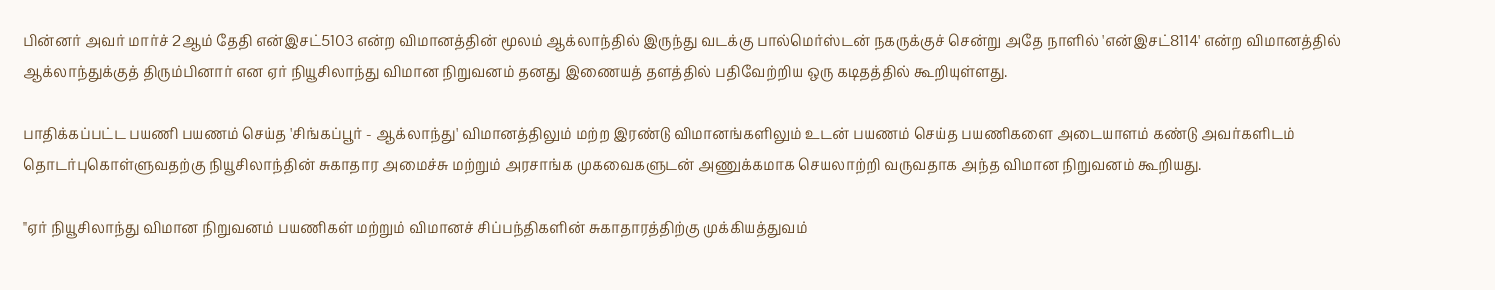பின்னர் அவர் மார்ச் 2ஆம் தேதி என்இசட்5103 என்ற விமானத்தின் மூலம் ஆக்லாந்தில் இருந்து வடக்கு பால்மெர்ஸ்டன் நகருக்குச் சென்று அதே நாளில் 'என்இசட்8114' என்ற விமானத்தில் ஆக்லாந்துக்குத் திரும்பினார் என ஏர் நியூசிலாந்து விமான நிறுவனம் தனது இணையத் தளத்தில் பதிவேற்றிய ஒரு கடிதத்தில் கூறியுள்ளது.

பாதிக்கப்பட்ட பயணி பயணம் செய்த 'சிங்கப்பூர் - ஆக்லாந்து' விமானத்திலும் மற்ற இரண்டு விமானங்களிலும் உடன் பயணம் செய்த பயணிகளை அடையாளம் கண்டு அவர்களிடம் தொடர்புகொள்ளுவதற்கு நியூசிலாந்தின் சுகாதார அமைச்சு மற்றும் அரசாங்க முகவைகளுடன் அணுக்கமாக செயலாற்றி வருவதாக அந்த விமான நிறுவனம் கூறியது.

"ஏர் நியூசிலாந்து விமான நிறுவனம் பயணிகள் மற்றும் விமானச் சிப்பந்திகளின் சுகாதாரத்திற்கு முக்கியத்துவம்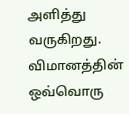அளித்து வருகிறது. விமானத்தின் ஒவ்வொரு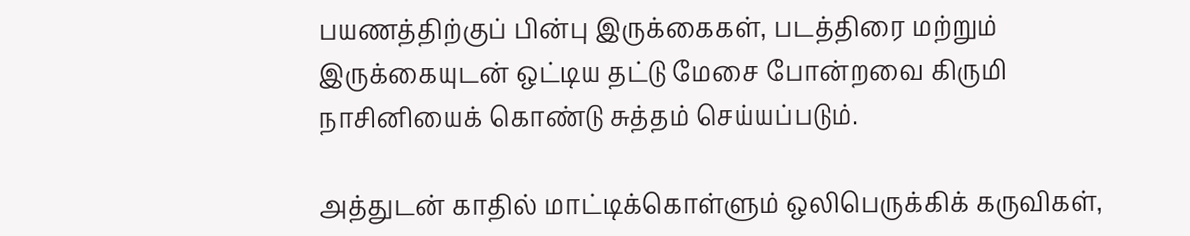பயணத்திற்குப் பின்பு இருக்கைகள், படத்திரை மற்றும் இருக்கையுடன் ஒட்டிய தட்டு மேசை போன்றவை கிருமி நாசினியைக் கொண்டு சுத்தம் செய்யப்படும்.

அத்துடன் காதில் மாட்டிக்கொள்ளும் ஒலிபெருக்கிக் கருவிகள்,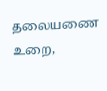தலையணை உறை,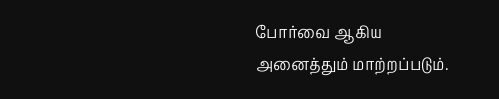போர்வை ஆகிய அனைத்தும் மாற்றப்படும்.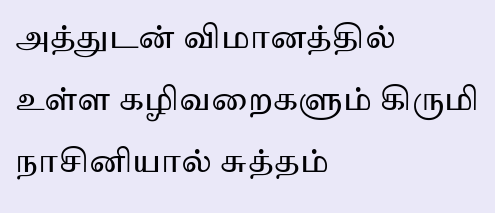அத்துடன் விமானத்தில் உள்ள கழிவறைகளும் கிருமி நாசினியால் சுத்தம்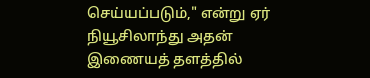செய்யப்படும்," என்று ஏர் நியூசிலாந்து அதன் இணையத் தளத்தில்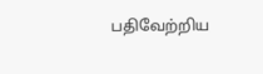பதிவேற்றிய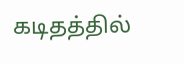கடிதத்தில்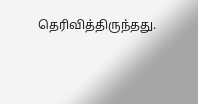தெரிவித்திருந்தது.